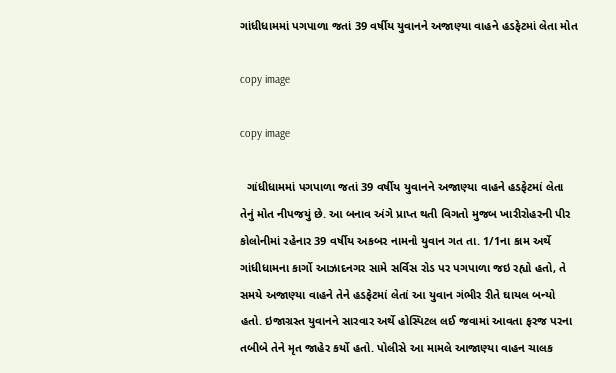ગાંધીધામમાં પગપાળા જતાં 39 વર્ષીય યુવાનને અજાણ્યા વાહને હડફેટમાં લેતા મોત

copy image

copy image

  ગાંધીધામમાં પગપાળા જતાં 39 વર્ષીય યુવાનને અજાણ્યા વાહને હડફેટમાં લેતા તેનું મોત નીપજયું છે. આ બનાવ અંગે પ્રાપ્ત થતી વિગતો મુજબ ખારીરોહરની પીર કોલોનીમાં રહેનાર 39 વર્ષીય અકબર નામનો યુવાન ગત તા. 1/1ના કામ અર્થે ગાંધીધામના કાર્ગો આઝાદનગર સામે સર્વિસ રોડ પર પગપાળા જઇ રહ્યો હતો, તે સમયે અજાણ્યા વાહને તેને હડફેટમાં લેતાં આ યુવાન ગંભીર રીતે ઘાયલ બન્યો હતો. ઇજાગ્રસ્ત યુવાનને સારવાર અર્થે હોસ્પિટલ લઈ જવામાં આવતા ફરજ પરના તબીબે તેને મૃત જાહેર કર્યો હતો. પોલીસે આ મામલે આજાણ્યા વાહન ચાલક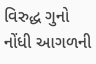વિરુદ્ધ ગુનો નોંધી આગળની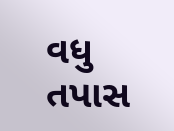વધુ તપાસ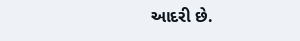આદરી છે.